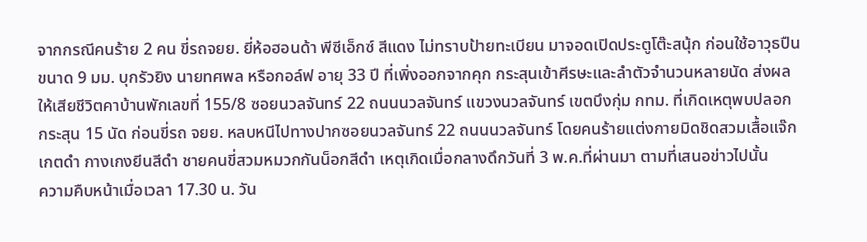จากกรณีคนร้าย 2 คน ขี่รถจยย. ยี่ห้อฮอนด้า พีซีเอ็กซ์ สีแดง ไม่ทราบป้ายทะเบียน มาจอดเปิดประตูโต๊ะสนุ้ก ก่อนใช้อาวุธปืน ขนาด 9 มม. บุกรัวยิง นายทศพล หรือกอล์ฟ อายุ 33 ปี ที่เพิ่งออกจากคุก กระสุนเข้าศีรษะและลำตัวจำนวนหลายนัด ส่งผลให้เสียชีวิตคาบ้านพักเลขที่ 155/8 ซอยนวลจันทร์ 22 ถนนนวลจันทร์ แขวงนวลจันทร์ เขตบึงกุ่ม กทม. ที่เกิดเหตุพบปลอกกระสุน 15 นัด ก่อนขี่รถ จยย. หลบหนีไปทางปากซอยนวลจันทร์ 22 ถนนนวลจันทร์ โดยคนร้ายแต่งกายมิดชิดสวมเสื้อแจ๊กเกตดำ กางเกงยีนสีดำ ชายคนขี่สวมหมวกกันน็อกสีดำ เหตุเกิดเมื่อกลางดึกวันที่ 3 พ.ค.ที่ผ่านมา ตามที่เสนอข่าวไปนั้น
ความคืบหน้าเมื่อเวลา 17.30 น. วัน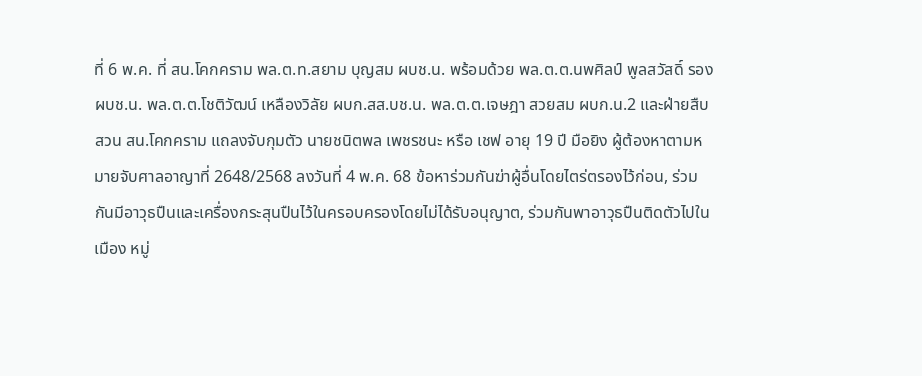ที่ 6 พ.ค. ที่ สน.โคกคราม พล.ต.ท.สยาม บุญสม ผบช.น. พร้อมด้วย พล.ต.ต.นพศิลป์ พูลสวัสดิ์ รอง ผบช.น. พล.ต.ต.โชติวัฒน์ เหลืองวิลัย ผบก.สส.บช.น. พล.ต.ต.เจษฎา สวยสม ผบก.น.2 และฝ่ายสืบสวน สน.โคกคราม แถลงจับกุมตัว นายชนิตพล เพชรชนะ หรือ เชฟ อายุ 19 ปี มือยิง ผู้ต้องหาตามหมายจับศาลอาญาที่ 2648/2568 ลงวันที่ 4 พ.ค. 68 ข้อหาร่วมกันฆ่าผู้อื่นโดยไตร่ตรองไว้ก่อน, ร่วมกันมีอาวุธปืนและเครื่องกระสุนปืนไว้ในครอบครองโดยไม่ได้รับอนุญาต, ร่วมกันพาอาวุธปืนติดตัวไปในเมือง หมู่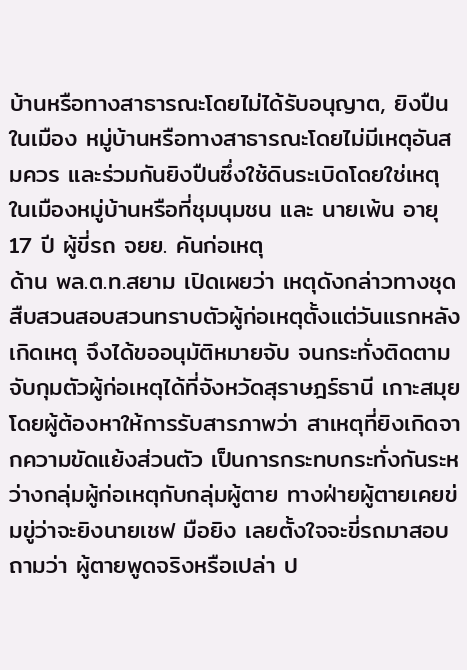บ้านหรือทางสาธารณะโดยไม่ได้รับอนุญาต, ยิงปืนในเมือง หมู่บ้านหรือทางสาธารณะโดยไม่มีเหตุอันสมควร และร่วมกันยิงปืนซึ่งใช้ดินระเบิดโดยใช่เหตุ ในเมืองหมู่บ้านหรือที่ชุมนุมชน และ นายเพ้น อายุ 17 ปี ผู้ขี่รถ จยย. คันก่อเหตุ
ด้าน พล.ต.ท.สยาม เปิดเผยว่า เหตุดังกล่าวทางชุดสืบสวนสอบสวนทราบตัวผู้ก่อเหตุตั้งแต่วันแรกหลังเกิดเหตุ จึงได้ขออนุมัติหมายจับ จนกระทั่งติดตามจับกุมตัวผู้ก่อเหตุได้ที่จังหวัดสุราษฎร์ธานี เกาะสมุย
โดยผู้ต้องหาให้การรับสารภาพว่า สาเหตุที่ยิงเกิดจากความขัดแย้งส่วนตัว เป็นการกระทบกระทั่งกันระหว่างกลุ่มผู้ก่อเหตุกับกลุ่มผู้ตาย ทางฝ่ายผู้ตายเคยข่มขู่ว่าจะยิงนายเชฟ มือยิง เลยตั้งใจจะขี่รถมาสอบถามว่า ผู้ตายพูดจริงหรือเปล่า ป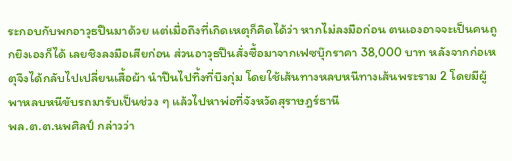ระกอบกับพกอาวุธปืนมาด้วย แต่เมื่อถึงที่เกิดเหตุก็คิดได้ว่า หากไม่ลงมือก่อน ตนเองอาจจะเป็นคนถูกยิงเองก็ได้ เลยชิงลงมือเสียก่อน ส่วนอาวุธปืนสั่งซื้อมาจากเฟซบุ๊กราคา 38,000 บาท หลังจากก่อเหตุจึงได้กลับไปเปลี่ยนเสื้อผ้า นำปืนไปทิ้งที่บึงกุ่ม โดยใช้เส้นทางหลบหนีทางเส้นพระราม 2 โดยมีผู้พาหลบหนีขับรถมารับเป็นช่วง ๆ แล้วไปหาพ่อที่จังหวัดสุราษฎร์ธานี
พล.ต.ต.นพศิลป์ กล่าวว่า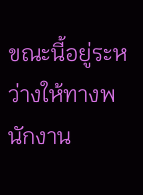ขณะนี้อยู่ระหว่างให้ทางพนักงาน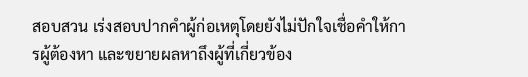สอบสวน เร่งสอบปากคำผู้ก่อเหตุโดยยังไม่ปักใจเชื่อคำให้การผู้ต้องหา และขยายผลหาถึงผู้ที่เกี่ยวข้อง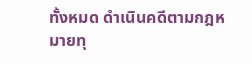ทั้งหมด ดำเนินคดีตามกฎหมายทุ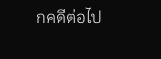กคดีต่อไป